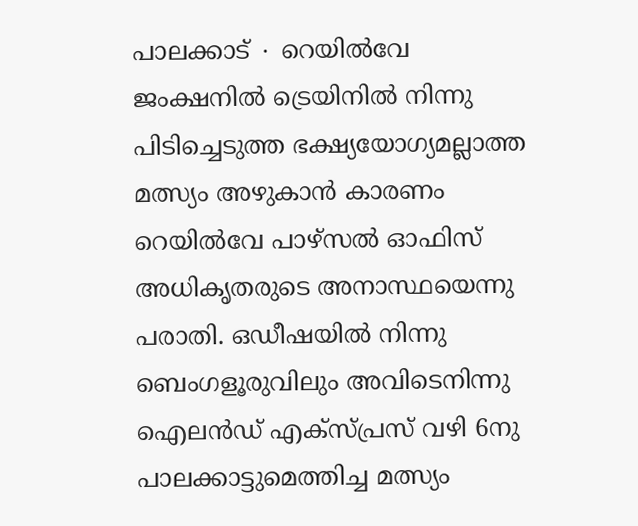പാലക്കാട് ∙ റെയിൽവേ ജംക്ഷനിൽ ട്രെയിനിൽ നിന്നു പിടിച്ചെടുത്ത ഭക്ഷ്യയോഗ്യമല്ലാത്ത മത്സ്യം അഴുകാൻ കാരണം റെയിൽവേ പാഴ്സൽ ഓഫിസ് അധികൃതരുടെ അനാസ്ഥയെന്നു പരാതി. ഒഡീഷയിൽ നിന്നു ബെംഗളൂരുവിലും അവിടെനിന്നു ഐലൻഡ് എക്സ്പ്രസ് വഴി 6നു പാലക്കാട്ടുമെത്തിച്ച മത്സ്യം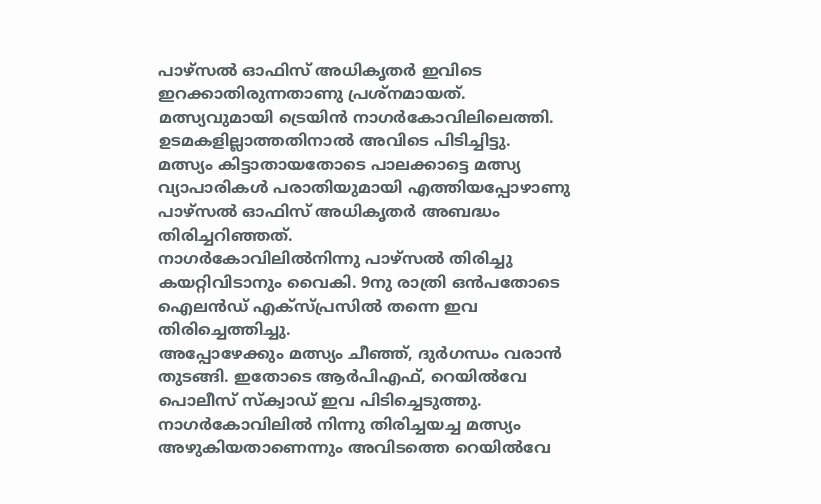പാഴ്സൽ ഓഫിസ് അധികൃതർ ഇവിടെ ഇറക്കാതിരുന്നതാണു പ്രശ്നമായത്.
മത്സ്യവുമായി ട്രെയിൻ നാഗർകോവിലിലെത്തി. ഉടമകളില്ലാത്തതിനാൽ അവിടെ പിടിച്ചിട്ടു.
മത്സ്യം കിട്ടാതായതോടെ പാലക്കാട്ടെ മത്സ്യ വ്യാപാരികൾ പരാതിയുമായി എത്തിയപ്പോഴാണു പാഴ്സൽ ഓഫിസ് അധികൃതർ അബദ്ധം തിരിച്ചറിഞ്ഞത്.
നാഗർകോവിലിൽനിന്നു പാഴ്സൽ തിരിച്ചു കയറ്റിവിടാനും വൈകി. 9നു രാത്രി ഒൻപതോടെ ഐലൻഡ് എക്സ്പ്രസിൽ തന്നെ ഇവ തിരിച്ചെത്തിച്ചു.
അപ്പോഴേക്കും മത്സ്യം ചീഞ്ഞ്, ദുർഗന്ധം വരാൻ തുടങ്ങി. ഇതോടെ ആർപിഎഫ്, റെയിൽവേ പൊലീസ് സ്ക്വാഡ് ഇവ പിടിച്ചെടുത്തു.
നാഗർകോവിലിൽ നിന്നു തിരിച്ചയച്ച മത്സ്യം അഴുകിയതാണെന്നും അവിടത്തെ റെയിൽവേ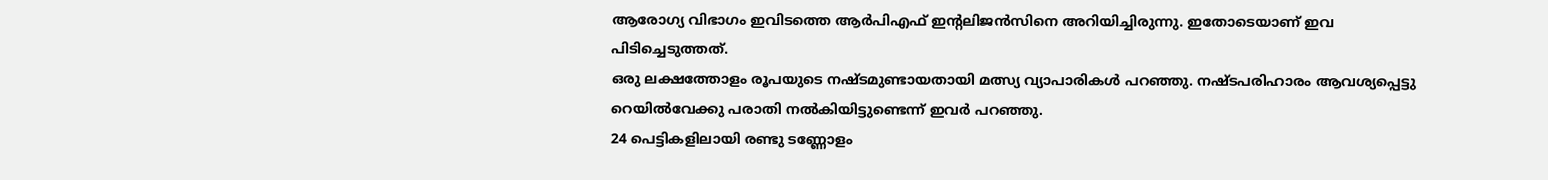ആരോഗ്യ വിഭാഗം ഇവിടത്തെ ആർപിഎഫ് ഇന്റലിജൻസിനെ അറിയിച്ചിരുന്നു. ഇതോടെയാണ് ഇവ പിടിച്ചെടുത്തത്.
ഒരു ലക്ഷത്തോളം രൂപയുടെ നഷ്ടമുണ്ടായതായി മത്സ്യ വ്യാപാരികൾ പറഞ്ഞു. നഷ്ടപരിഹാരം ആവശ്യപ്പെട്ടു റെയിൽവേക്കു പരാതി നൽകിയിട്ടുണ്ടെന്ന് ഇവർ പറഞ്ഞു.
24 പെട്ടികളിലായി രണ്ടു ടണ്ണോളം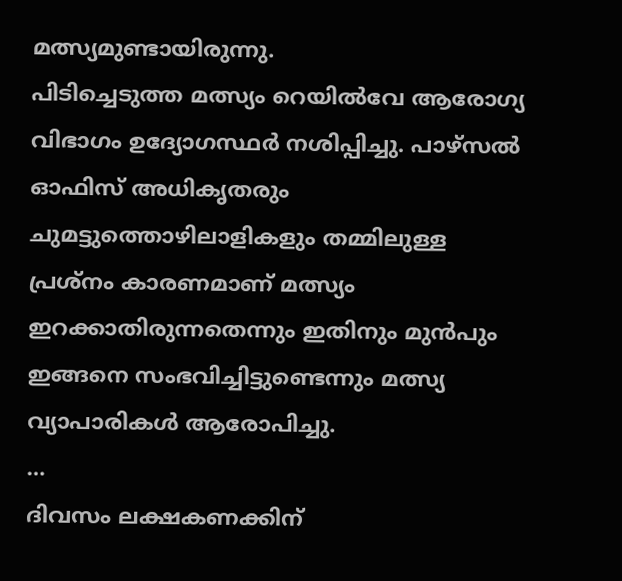മത്സ്യമുണ്ടായിരുന്നു.
പിടിച്ചെടുത്ത മത്സ്യം റെയിൽവേ ആരോഗ്യ വിഭാഗം ഉദ്യോഗസ്ഥർ നശിപ്പിച്ചു. പാഴ്സൽ ഓഫിസ് അധികൃതരും ചുമട്ടുത്തൊഴിലാളികളും തമ്മിലുള്ള പ്രശ്നം കാരണമാണ് മത്സ്യം ഇറക്കാതിരുന്നതെന്നും ഇതിനും മുൻപും ഇങ്ങനെ സംഭവിച്ചിട്ടുണ്ടെന്നും മത്സ്യ വ്യാപാരികൾ ആരോപിച്ചു.
…
ദിവസം ലക്ഷകണക്കിന്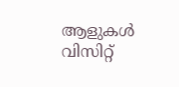ആളുകൾ വിസിറ്റ്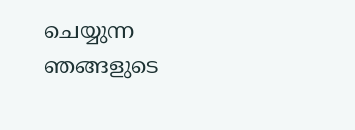ചെയ്യുന്ന ഞങ്ങളുടെ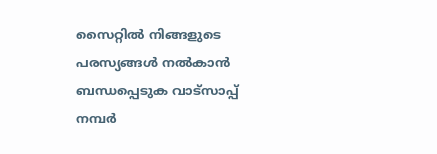സൈറ്റിൽ നിങ്ങളുടെ പരസ്യങ്ങൾ നൽകാൻ ബന്ധപ്പെടുക വാട്സാപ്പ് നമ്പർ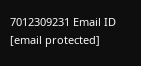7012309231 Email ID [email protected]